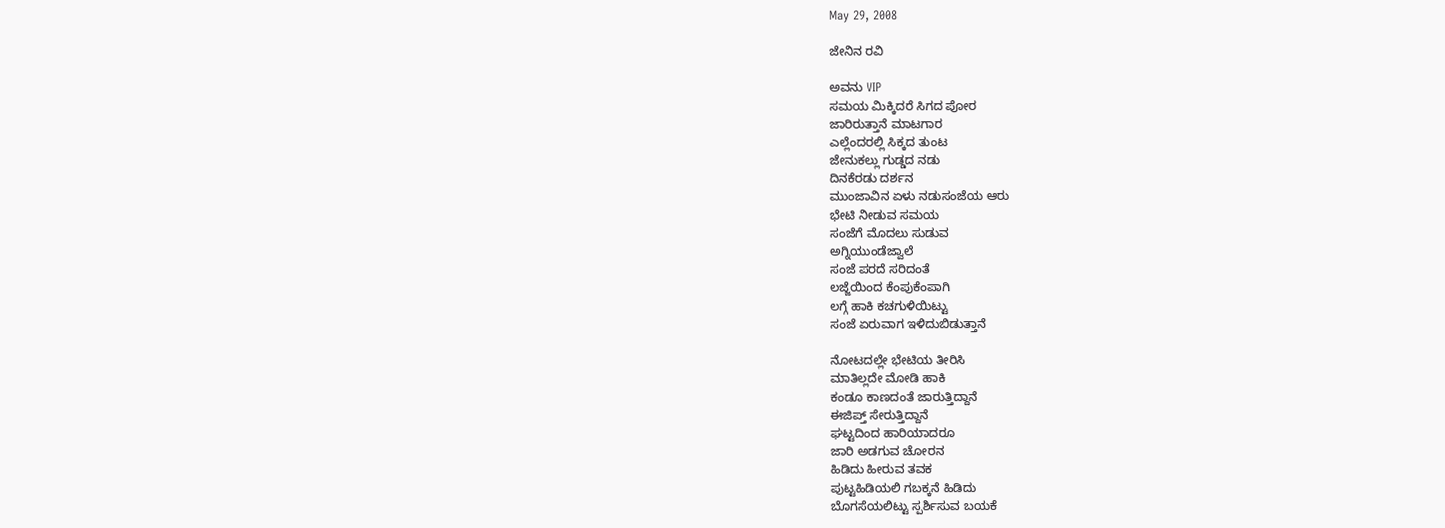May 29, 2008

ಜೇನಿನ ರವಿ

ಅವನು VIP
ಸಮಯ ಮಿಕ್ಕಿದರೆ ಸಿಗದ ಪೋರ
ಜಾರಿರುತ್ತಾನೆ ಮಾಟಗಾರ
ಎಲ್ಲೆಂದರಲ್ಲಿ ಸಿಕ್ಕದ ತುಂಟ
ಜೇನುಕಲ್ಲು ಗುಡ್ಡದ ನಡು
ದಿನಕೆರಡು ದರ್ಶನ
ಮುಂಜಾವಿನ ಏಳು ನಡುಸಂಜೆಯ ಆರು
ಭೇಟಿ ನೀಡುವ ಸಮಯ
ಸಂಜೆಗೆ ಮೊದಲು ಸುಡುವ
ಅಗ್ನಿಯುಂಡೆಜ್ವಾಲೆ
ಸಂಜೆ ಪರದೆ ಸರಿದಂತೆ
ಲಜ್ಜೆಯಿಂದ ಕೆಂಪುಕೆಂಪಾಗಿ
ಲಗ್ಗೆ ಹಾಕಿ ಕಚಗುಳಿಯಿಟ್ಟು
ಸಂಜೆ ಏರುವಾಗ ಇಳಿದುಬಿಡುತ್ತಾನೆ

ನೋಟದಲ್ಲೇ ಭೇಟಿಯ ತೀರಿಸಿ
ಮಾತಿಲ್ಲದೇ ಮೋಡಿ ಹಾಕಿ
ಕಂಡೂ ಕಾಣದಂತೆ ಜಾರುತ್ತಿದ್ದಾನೆ
ಈಜಿಪ್ತ್ ಸೇರುತ್ತಿದ್ದಾನೆ
ಘಟ್ಟದಿಂದ ಹಾರಿಯಾದರೂ
ಜಾರಿ ಅಡಗುವ ಚೋರನ
ಹಿಡಿದು ಹೀರುವ ತವಕ
ಪುಟ್ಟಹಿಡಿಯಲಿ ಗಬಕ್ಕನೆ ಹಿಡಿದು
ಬೊಗಸೆಯಲಿಟ್ಟು ಸ್ಪರ್ಶಿಸುವ ಬಯಕೆ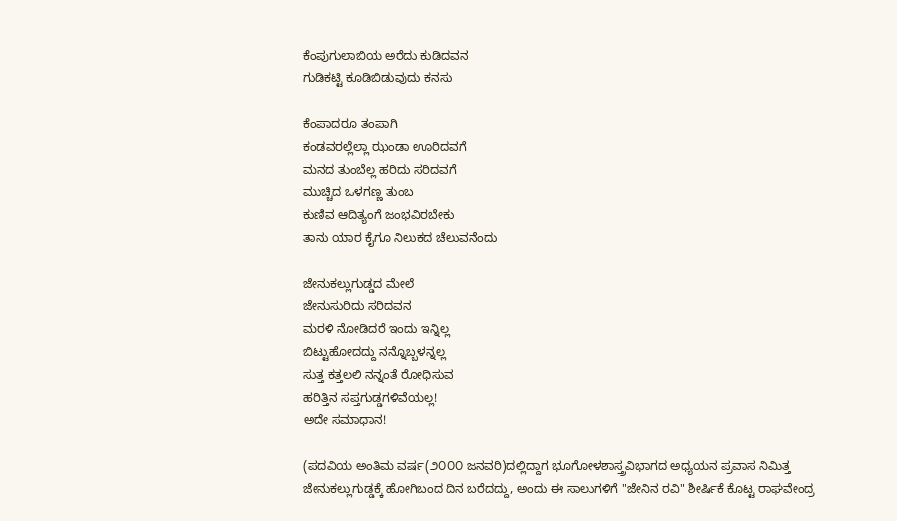ಕೆಂಪುಗುಲಾಬಿಯ ಅರೆದು ಕುಡಿದವನ
ಗುಡಿಕಟ್ಟಿ ಕೂಡಿಬಿಡುವುದು ಕನಸು

ಕೆಂಪಾದರೂ ತಂಪಾಗಿ
ಕಂಡವರಲ್ಲೆಲ್ಲಾ ಝಂಡಾ ಊರಿದವಗೆ
ಮನದ ತುಂಬೆಲ್ಲ ಹರಿದು ಸರಿದವಗೆ
ಮುಚ್ಚಿದ ಒಳಗಣ್ಣ ತುಂಬ
ಕುಣಿವ ಆದಿತ್ಯಂಗೆ ಜಂಭವಿರಬೇಕು
ತಾನು ಯಾರ ಕೈಗೂ ನಿಲುಕದ ಚೆಲುವನೆಂದು

ಜೇನುಕಲ್ಲುಗುಡ್ಡದ ಮೇಲೆ
ಜೇನುಸುರಿದು ಸರಿದವನ
ಮರಳಿ ನೋಡಿದರೆ ಇಂದು ಇನ್ನಿಲ್ಲ
ಬಿಟ್ಟುಹೋದದ್ದು ನನ್ನೊಬ್ಬಳನ್ನಲ್ಲ
ಸುತ್ತ ಕತ್ತಲಲಿ ನನ್ನಂತೆ ರೋಧಿಸುವ
ಹರಿತ್ತಿನ ಸಪ್ತಗುಡ್ಡಗಳಿವೆಯಲ್ಲ!
ಅದೇ ಸಮಾಧಾನ!

(ಪದವಿಯ ಅಂತಿಮ ವರ್ಷ(೨೦೦೦ ಜನವರಿ)ದಲ್ಲಿದ್ದಾಗ ಭೂಗೋಳಶಾಸ್ತ್ರವಿಭಾಗದ ಅಧ್ಯಯನ ಪ್ರವಾಸ ನಿಮಿತ್ತ ಜೇನುಕಲ್ಲುಗುಡ್ಡಕ್ಕೆ ಹೋಗಿಬಂದ ದಿನ ಬರೆದದ್ದು, ಅಂದು ಈ ಸಾಲುಗಳಿಗೆ "ಜೇನಿನ ರವಿ" ಶೀರ್ಷಿಕೆ ಕೊಟ್ಟ ರಾಘವೇಂದ್ರ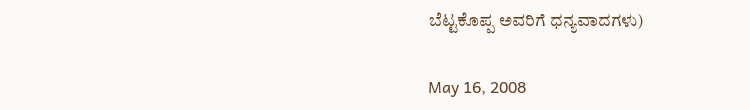ಬೆಟ್ಟಕೊಪ್ಪ ಅವರಿಗೆ ಧನ್ಯವಾದಗಳು)

May 16, 2008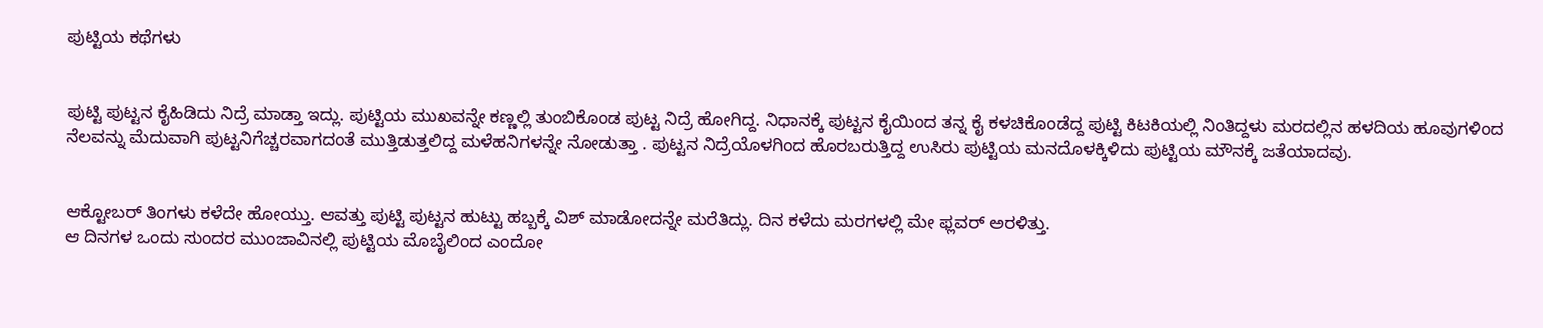ಪುಟ್ಟಿಯ ಕಥೆಗಳು


ಪುಟ್ಟಿ ಪುಟ್ಟನ ಕೈಹಿಡಿದು ನಿದ್ರೆ ಮಾಡ್ತಾ ಇದ್ಲು. ಪುಟ್ಟಿಯ ಮುಖವನ್ನೇ ಕಣ್ಣಲ್ಲಿ ತುಂಬಿಕೊಂಡ ಪುಟ್ಟ ನಿದ್ರೆ ಹೋಗಿದ್ದ. ನಿಧಾನಕ್ಕೆ ಪುಟ್ಟನ ಕೈಯಿಂದ ತನ್ನ ಕೈ ಕಳಚಿಕೊಂಡೆದ್ದ ಪುಟ್ಟಿ ಕಿಟಕಿಯಲ್ಲಿ ನಿಂತಿದ್ದಳು ಮರದಲ್ಲಿನ ಹಳದಿಯ ಹೂವುಗಳಿಂದ ನೆಲವನ್ನು ಮೆದುವಾಗಿ ಪುಟ್ಟನಿಗೆಚ್ಚರವಾಗದಂತೆ ಮುತ್ತಿಡುತ್ತಲಿದ್ದ ಮಳೆಹನಿಗಳನ್ನೇ ನೋಡುತ್ತಾ . ಪುಟ್ಟನ ನಿದ್ರೆಯೊಳಗಿಂದ ಹೊರಬರುತ್ತಿದ್ದ ಉಸಿರು ಪುಟ್ಟಿಯ ಮನದೊಳಕ್ಕಿಳಿದು ಪುಟ್ಟಿಯ ಮೌನಕ್ಕೆ ಜತೆಯಾದವು.


ಆಕ್ಟೋಬರ್ ತಿಂಗಳು ಕಳೆದೇ ಹೋಯ್ತು. ಆವತ್ತು ಪುಟ್ಟಿ ಪುಟ್ಟನ ಹುಟ್ಟು ಹಬ್ಬಕ್ಕೆ ವಿಶ್ ಮಾಡೋದನ್ನೇ ಮರೆತಿದ್ಲು. ದಿನ ಕಳೆದು ಮರಗಳಲ್ಲಿ ಮೇ ಫ್ಲವರ್ ಅರಳಿತ್ತು.
ಆ ದಿನಗಳ ಒಂದು ಸುಂದರ ಮುಂಜಾವಿನಲ್ಲಿ ಪುಟ್ಟಿಯ ಮೊಬೈಲಿಂದ ಎಂದೋ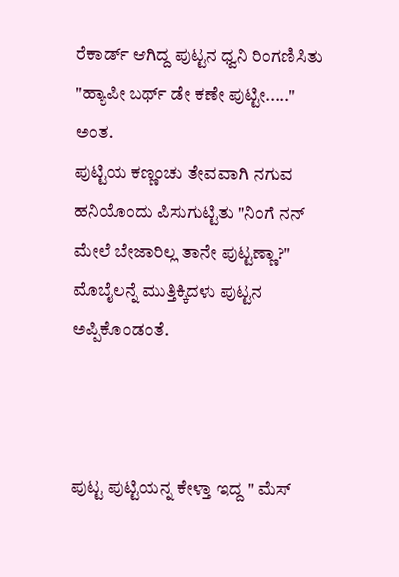ರೆಕಾರ್ಡ್ ಆಗಿದ್ದ ಪುಟ್ಟನ ಧ್ವನಿ ರಿಂಗಣಿಸಿತು "ಹ್ಯಾಪೀ ಬರ್ಥ್ ಡೇ ಕಣೇ ಪುಟ್ಟೀ....." ಅಂತ.
ಪುಟ್ಟಿಯ ಕಣ್ಣಂಚು ತೇವವಾಗಿ ನಗುವ ಹನಿಯೊಂದು ಪಿಸುಗುಟ್ಟಿತು "ನಿಂಗೆ ನನ್ ಮೇಲೆ ಬೇಜಾರಿಲ್ಲ ತಾನೇ ಪುಟ್ಟಣ್ಣಾ?" ಮೊಬೈಲನ್ನೆ ಮುತ್ತಿಕ್ಕಿದಳು ಪುಟ್ಟನ ಅಪ್ಪಿಕೊಂಡಂತೆ.



ಪುಟ್ಟ ಪುಟ್ಟಿಯನ್ನ ಕೇಳ್ತಾ ಇದ್ದ " ಮೆಸ್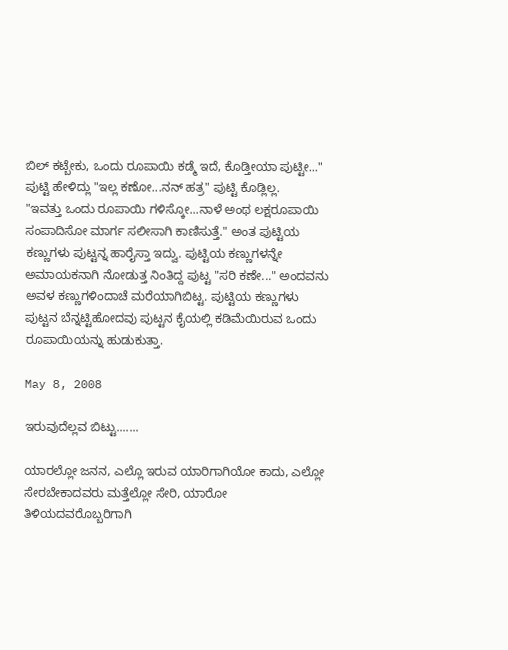ಬಿಲ್ ಕಟ್ಬೇಕು, ಒಂದು ರೂಪಾಯಿ ಕಡ್ಮೆ ಇದೆ, ಕೊಡ್ತೀಯಾ ಪುಟ್ಟೀ..."
ಪುಟ್ಟಿ ಹೇಳಿದ್ಲು "ಇಲ್ಲ ಕಣೋ...ನನ್ ಹತ್ರ" ಪುಟ್ಟಿ ಕೊಡ್ಲಿಲ್ಲ.
"ಇವತ್ತು ಒಂದು ರೂಪಾಯಿ ಗಳಿಸ್ಕೋ...ನಾಳೆ ಅಂಥ ಲಕ್ಷರೂಪಾಯಿ ಸಂಪಾದಿಸೋ ಮಾರ್ಗ ಸಲೀಸಾಗಿ ಕಾಣಿಸುತ್ತೆ." ಅಂತ ಪುಟ್ಟಿಯ ಕಣ್ಣುಗಳು ಪುಟ್ಟನ್ನ ಹಾರೈಸ್ತಾ ಇದ್ವು. ಪುಟ್ಟಿಯ ಕಣ್ಣುಗಳನ್ನೇ ಅಮಾಯಕನಾಗಿ ನೋಡುತ್ತ ನಿಂತಿದ್ದ ಪುಟ್ಟ "ಸರಿ ಕಣೇ..." ಅಂದವನು ಅವಳ ಕಣ್ಣುಗಳಿಂದಾಚೆ ಮರೆಯಾಗಿಬಿಟ್ಟ. ಪುಟ್ಟಿಯ ಕಣ್ಣುಗಳು ಪುಟ್ಟನ ಬೆನ್ನಟ್ಟಿಹೋದವು ಪುಟ್ಟನ ಕೈಯಲ್ಲಿ ಕಡಿಮೆಯಿರುವ ಒಂದು ರೂಪಾಯಿಯನ್ನು ಹುಡುಕುತ್ತಾ.

May 8, 2008

ಇರುವುದೆಲ್ಲವ ಬಿಟ್ಟು.......

ಯಾರಲ್ಲೋ ಜನನ, ಎಲ್ಲೊ ಇರುವ ಯಾರಿಗಾಗಿಯೋ ಕಾದು, ಎಲ್ಲೋ ಸೇರಬೇಕಾದವರು ಮತ್ತೆಲ್ಲೋ ಸೇರಿ, ಯಾರೋ ತಿಳಿಯದವರೊಬ್ಬರಿಗಾಗಿ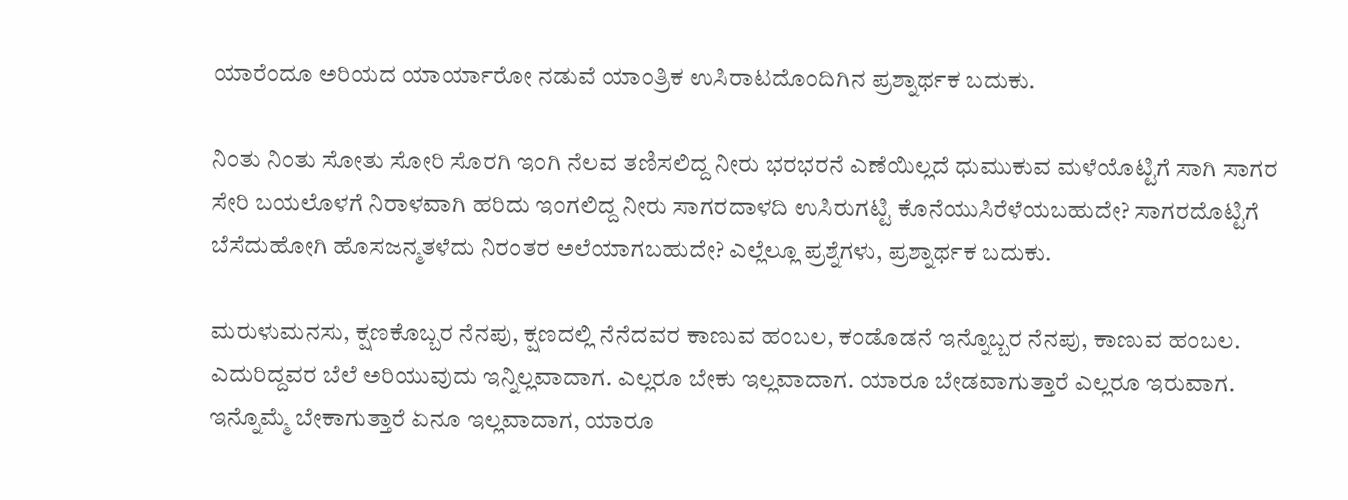ಯಾರೆಂದೂ ಅರಿಯದ ಯಾರ್ಯಾರೋ ನಡುವೆ ಯಾಂತ್ರಿಕ ಉಸಿರಾಟದೊಂದಿಗಿನ ಪ್ರಶ್ನಾರ್ಥಕ ಬದುಕು.

ನಿಂತು ನಿಂತು ಸೋತು ಸೋರಿ ಸೊರಗಿ ಇಂಗಿ ನೆಲವ ತಣಿಸಲಿದ್ದ ನೀರು ಭರಭರನೆ ಎಣೆಯಿಲ್ಲದೆ ಧುಮುಕುವ ಮಳೆಯೊಟ್ಟಿಗೆ ಸಾಗಿ ಸಾಗರ ಸೇರಿ ಬಯಲೊಳಗೆ ನಿರಾಳವಾಗಿ ಹರಿದು ಇಂಗಲಿದ್ದ ನೀರು ಸಾಗರದಾಳದಿ ಉಸಿರುಗಟ್ಟಿ ಕೊನೆಯುಸಿರೆಳೆಯಬಹುದೇ? ಸಾಗರದೊಟ್ಟಿಗೆ ಬೆಸೆದುಹೋಗಿ ಹೊಸಜನ್ಮತಳೆದು ನಿರಂತರ ಅಲೆಯಾಗಬಹುದೇ? ಎಲ್ಲೆಲ್ಲೂ ಪ್ರಶ್ನೆಗಳು, ಪ್ರಶ್ನಾರ್ಥಕ ಬದುಕು.

ಮರುಳುಮನಸು, ಕ್ಷಣಕೊಬ್ಬರ ನೆನಪು, ಕ್ಷಣದಲ್ಲಿ ನೆನೆದವರ ಕಾಣುವ ಹಂಬಲ, ಕಂಡೊಡನೆ ಇನ್ನೊಬ್ಬರ ನೆನಪು, ಕಾಣುವ ಹಂಬಲ. ಎದುರಿದ್ದವರ ಬೆಲೆ ಅರಿಯುವುದು ಇನ್ನಿಲ್ಲವಾದಾಗ. ಎಲ್ಲರೂ ಬೇಕು ಇಲ್ಲವಾದಾಗ. ಯಾರೂ ಬೇಡವಾಗುತ್ತಾರೆ ಎಲ್ಲರೂ ಇರುವಾಗ. ಇನ್ನೊಮ್ಮೆ ಬೇಕಾಗುತ್ತಾರೆ ಏನೂ ಇಲ್ಲವಾದಾಗ, ಯಾರೂ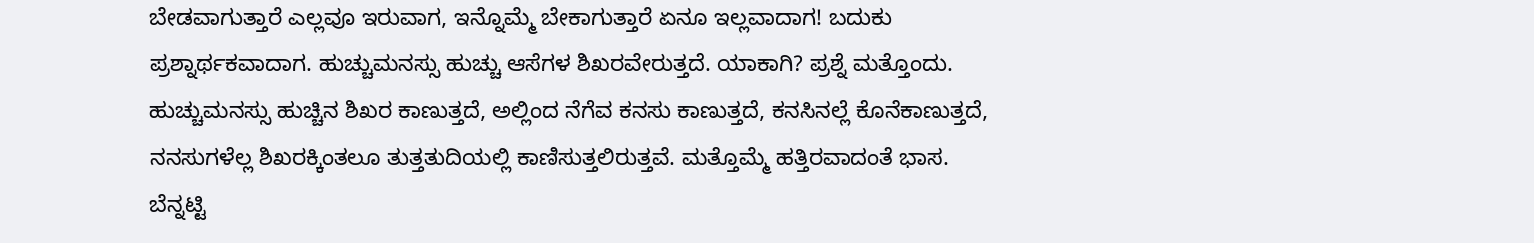ಬೇಡವಾಗುತ್ತಾರೆ ಎಲ್ಲವೂ ಇರುವಾಗ, ಇನ್ನೊಮ್ಮೆ ಬೇಕಾಗುತ್ತಾರೆ ಏನೂ ಇಲ್ಲವಾದಾಗ! ಬದುಕು ಪ್ರಶ್ನಾರ್ಥಕವಾದಾಗ. ಹುಚ್ಚುಮನಸ್ಸು ಹುಚ್ಚು ಆಸೆಗಳ ಶಿಖರವೇರುತ್ತದೆ. ಯಾಕಾಗಿ? ಪ್ರಶ್ನೆ ಮತ್ತೊಂದು. ಹುಚ್ಚುಮನಸ್ಸು ಹುಚ್ಚಿನ ಶಿಖರ ಕಾಣುತ್ತದೆ, ಅಲ್ಲಿಂದ ನೆಗೆವ ಕನಸು ಕಾಣುತ್ತದೆ, ಕನಸಿನಲ್ಲೆ ಕೊನೆಕಾಣುತ್ತದೆ, ನನಸುಗಳೆಲ್ಲ ಶಿಖರಕ್ಕಿಂತಲೂ ತುತ್ತತುದಿಯಲ್ಲಿ ಕಾಣಿಸುತ್ತಲಿರುತ್ತವೆ. ಮತ್ತೊಮ್ಮೆ ಹತ್ತಿರವಾದಂತೆ ಭಾಸ. ಬೆನ್ನಟ್ಟಿ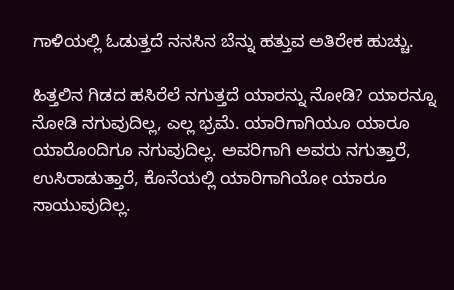ಗಾಳಿಯಲ್ಲಿ ಓಡುತ್ತದೆ ನನಸಿನ ಬೆನ್ನು ಹತ್ತುವ ಅತಿರೇಕ ಹುಚ್ಚು.

ಹಿತ್ತಲಿನ ಗಿಡದ ಹಸಿರೆಲೆ ನಗುತ್ತದೆ ಯಾರನ್ನು ನೋಡಿ? ಯಾರನ್ನೂ ನೋಡಿ ನಗುವುದಿಲ್ಲ, ಎಲ್ಲ ಭ್ರಮೆ. ಯಾರಿಗಾಗಿಯೂ ಯಾರೂ ಯಾರೊಂದಿಗೂ ನಗುವುದಿಲ್ಲ. ಅವರಿಗಾಗಿ ಅವರು ನಗುತ್ತಾರೆ, ಉಸಿರಾಡುತ್ತಾರೆ, ಕೊನೆಯಲ್ಲಿ ಯಾರಿಗಾಗಿಯೋ ಯಾರೂ ಸಾಯುವುದಿಲ್ಲ.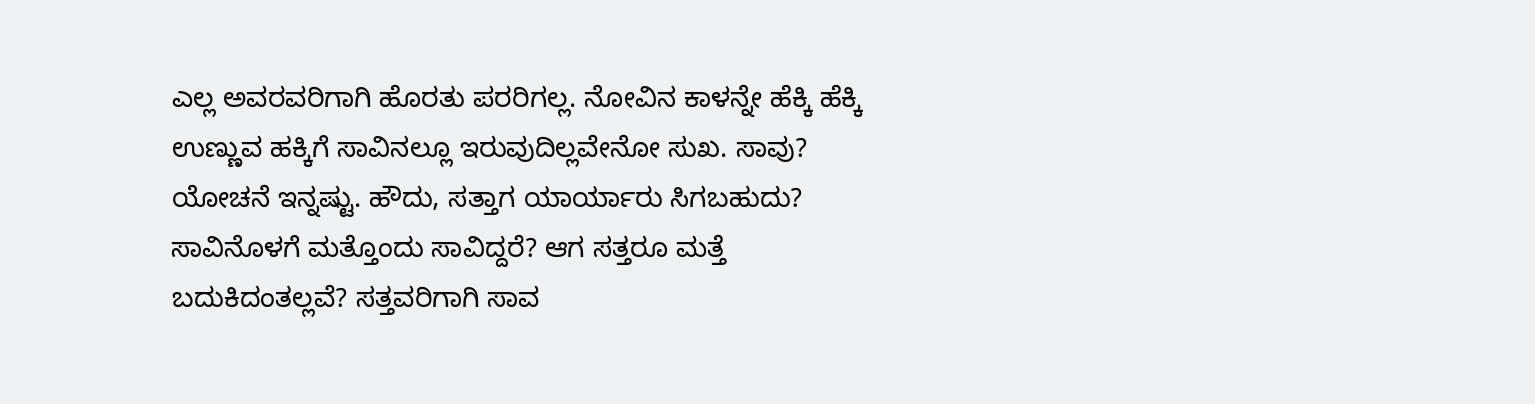ಎಲ್ಲ ಅವರವರಿಗಾಗಿ ಹೊರತು ಪರರಿಗಲ್ಲ. ನೋವಿನ ಕಾಳನ್ನೇ ಹೆಕ್ಕಿ ಹೆಕ್ಕಿ ಉಣ್ಣುವ ಹಕ್ಕಿಗೆ ಸಾವಿನಲ್ಲೂ ಇರುವುದಿಲ್ಲವೇನೋ ಸುಖ. ಸಾವು? ಯೋಚನೆ ಇನ್ನಷ್ಟು. ಹೌದು, ಸತ್ತಾಗ ಯಾರ್ಯಾರು ಸಿಗಬಹುದು? ಸಾವಿನೊಳಗೆ ಮತ್ತೊಂದು ಸಾವಿದ್ದರೆ? ಆಗ ಸತ್ತರೂ ಮತ್ತೆ ಬದುಕಿದಂತಲ್ಲವೆ? ಸತ್ತವರಿಗಾಗಿ ಸಾವ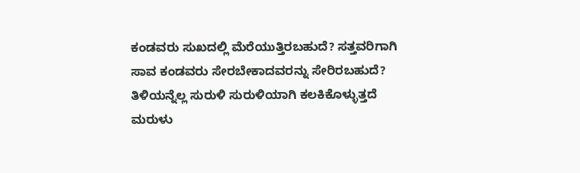ಕಂಡವರು ಸುಖದಲ್ಲಿ ಮೆರೆಯುತ್ತಿರಬಹುದೆ? ಸತ್ತವರಿಗಾಗಿ ಸಾವ ಕಂಡವರು ಸೇರಬೇಕಾದವರನ್ನು ಸೇರಿರಬಹುದೆ? ತಿಳಿಯನ್ನೆಲ್ಲ ಸುರುಳಿ ಸುರುಳಿಯಾಗಿ ಕಲಕಿಕೊಳ್ಳುತ್ತದೆ ಮರುಳು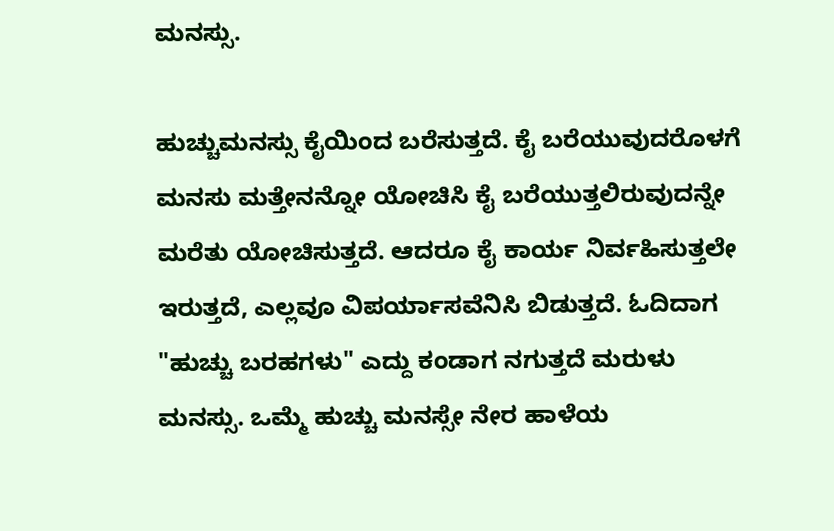ಮನಸ್ಸು.

ಹುಚ್ಚುಮನಸ್ಸು ಕೈಯಿಂದ ಬರೆಸುತ್ತದೆ. ಕೈ ಬರೆಯುವುದರೊಳಗೆ ಮನಸು ಮತ್ತೇನನ್ನೋ ಯೋಚಿಸಿ ಕೈ ಬರೆಯುತ್ತಲಿರುವುದನ್ನೇ ಮರೆತು ಯೋಚಿಸುತ್ತದೆ. ಆದರೂ ಕೈ ಕಾರ್ಯ ನಿರ್ವಹಿಸುತ್ತಲೇ ಇರುತ್ತದೆ, ಎಲ್ಲವೂ ವಿಪರ್ಯಾಸವೆನಿಸಿ ಬಿಡುತ್ತದೆ. ಓದಿದಾಗ "ಹುಚ್ಚು ಬರಹಗಳು" ಎದ್ದು ಕಂಡಾಗ ನಗುತ್ತದೆ ಮರುಳು ಮನಸ್ಸು. ಒಮ್ಮೆ ಹುಚ್ಚು ಮನಸ್ಸೇ ನೇರ ಹಾಳೆಯ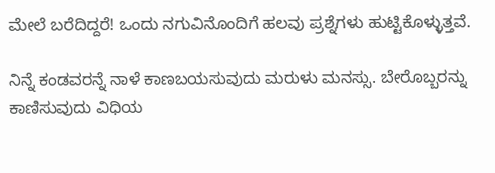ಮೇಲೆ ಬರೆದಿದ್ದರೆ! ಒಂದು ನಗುವಿನೊಂದಿಗೆ ಹಲವು ಪ್ರಶ್ನೆಗಳು ಹುಟ್ಟಿಕೊಳ್ಳುತ್ತವೆ.

ನಿನ್ನೆ ಕಂಡವರನ್ನೆ ನಾಳೆ ಕಾಣಬಯಸುವುದು ಮರುಳು ಮನಸ್ಸು. ಬೇರೊಬ್ಬರನ್ನು ಕಾಣಿಸುವುದು ವಿಧಿಯ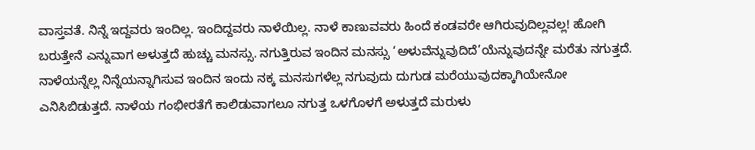ವಾಸ್ತವತೆ. ನಿನ್ನೆ ಇದ್ದವರು ಇಂದಿಲ್ಲ. ಇಂದಿದ್ದವರು ನಾಳೆಯಿಲ್ಲ. ನಾಳೆ ಕಾಣುವವರು ಹಿಂದೆ ಕಂಡವರೇ ಆಗಿರುವುದಿಲ್ಲವಲ್ಲ! ಹೋಗಿ ಬರುತ್ತೇನೆ ಎನ್ನುವಾಗ ಅಳುತ್ತದೆ ಹುಚ್ಚು ಮನಸ್ಸು. ನಗುತ್ತಿರುವ ಇಂದಿನ ಮನಸ್ಸು ‘ಅಳುವೆನ್ನುವುದಿದೆ’ಯೆನ್ನುವುದನ್ನೇ ಮರೆತು ನಗುತ್ತದೆ. ನಾಳೆಯನ್ನೆಲ್ಲ ನಿನ್ನೆಯನ್ನಾಗಿಸುವ ಇಂದಿನ ಇಂದು ನಕ್ಕ ಮನಸುಗಳೆಲ್ಲ ನಗುವುದು ದುಗುಡ ಮರೆಯುವುದಕ್ಕಾಗಿಯೇನೋ ಎನಿಸಿಬಿಡುತ್ತದೆ. ನಾಳೆಯ ಗಂಭೀರತೆಗೆ ಕಾಲಿಡುವಾಗಲೂ ನಗುತ್ತ ಒಳಗೊಳಗೆ ಅಳುತ್ತದೆ ಮರುಳು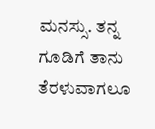ಮನಸ್ಸು. ತನ್ನ ಗೂಡಿಗೆ ತಾನು ತೆರಳುವಾಗಲೂ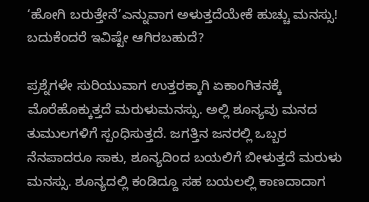‘ಹೋಗಿ ಬರುತ್ತೇನೆ’ಎನ್ನುವಾಗ ಅಳುತ್ತದೆಯೇಕೆ ಹುಚ್ಚು ಮನಸ್ಸು!
ಬದುಕೆಂದರೆ ಇವಿಷ್ಟೇ ಆಗಿರಬಹುದೆ?

ಪ್ರಶ್ನೆಗಳೇ ಸುರಿಯುವಾಗ ಉತ್ತರಕ್ಕಾಗಿ ಏಕಾಂಗಿತನಕ್ಕೆ ಮೊರೆಹೊಕ್ಕುತ್ತದೆ ಮರುಳುಮನಸ್ಸು. ಅಲ್ಲಿ ಶೂನ್ಯವು ಮನದ ತುಮುಲಗಳಿಗೆ ಸ್ಪಂಧಿಸುತ್ತದೆ. ಜಗತ್ತಿನ ಜನರಲ್ಲಿ ಒಬ್ಬರ ನೆನಪಾದರೂ ಸಾಕು, ಶೂನ್ಯದಿಂದ ಬಯಲಿಗೆ ಬೀಳುತ್ತದೆ ಮರುಳು ಮನಸ್ಸು. ಶೂನ್ಯದಲ್ಲಿ ಕಂಡಿದ್ದೂ ಸಹ ಬಯಲಲ್ಲಿ ಕಾಣದಾದಾಗ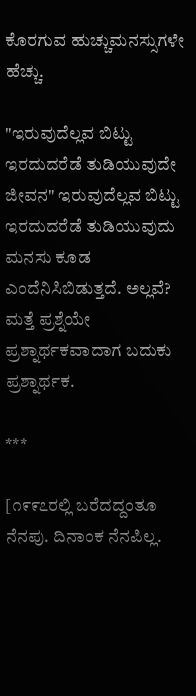ಕೊರಗುವ ಹುಚ್ಚುಮನಸ್ಸುಗಳೇ ಹೆಚ್ಚು.

"ಇರುವುದೆಲ್ಲವ ಬಿಟ್ಟು ಇರದುದರೆಡೆ ತುಡಿಯುವುದೇ ಜೀವನ" ಇರುವುದೆಲ್ಲವ ಬಿಟ್ಟು ಇರದುದರೆಡೆ ತುಡಿಯುವುದು ಮನಸು ಕೂಡ ಎಂದೆನಿಸಿಬಿಡುತ್ತದೆ. ಅಲ್ಲವೆ? ಮತ್ತೆ ಪ್ರಶ್ನೆಯೇ ಪ್ರಶ್ನಾರ್ಥಕವಾದಾಗ ಬದುಕು ಪ್ರಶ್ನಾರ್ಥಕ.

***

[೧೯೯೭ರಲ್ಲಿ ಬರೆದದ್ದಂತೂ ನೆನಪು. ದಿನಾಂಕ ನೆನಪಿಲ್ಲ.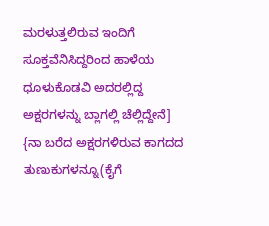ಮರಳುತ್ತಲಿರುವ ಇಂದಿಗೆ ಸೂಕ್ತವೆನಿಸಿದ್ದರಿಂದ ಹಾಳೆಯ ಧೂಳುಕೊಡವಿ ಅದರಲ್ಲಿದ್ದ ಅಕ್ಷರಗಳನ್ನು ಬ್ಲಾಗಲ್ಲಿ ಚೆಲ್ಲಿದ್ದೇನೆ]
{ನಾ ಬರೆದ ಅಕ್ಷರಗಳಿರುವ ಕಾಗದದ ತುಣುಕುಗಳನ್ನೂ(ಕೈಗೆ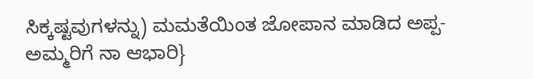ಸಿಕ್ಕಷ್ಟವುಗಳನ್ನು) ಮಮತೆಯಿಂತ ಜೋಪಾನ ಮಾಡಿದ ಅಪ್ಪ-ಅಮ್ಮರಿಗೆ ನಾ ಆಭಾರಿ}